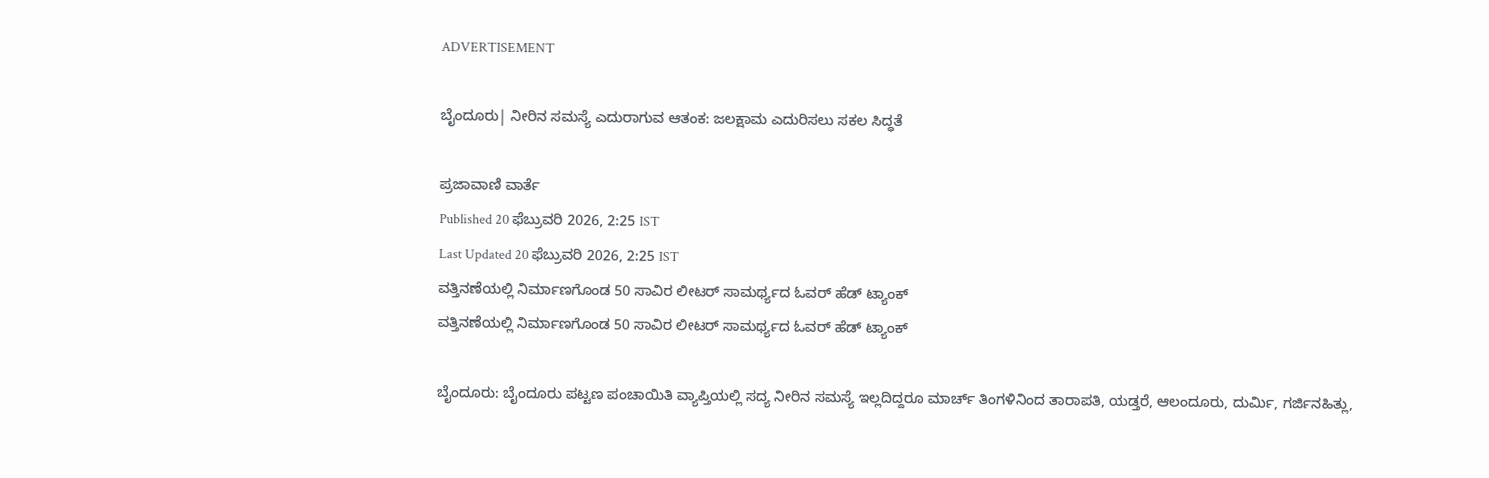ADVERTISEMENT

ಬೈಂದೂರು| ನೀರಿನ ಸಮಸ್ಯೆ ಎದುರಾಗುವ ಆತಂಕ: ಜಲಕ್ಷಾಮ ಎದುರಿಸಲು ಸಕಲ ಸಿದ್ಧತೆ

ಪ್ರಜಾವಾಣಿ ವಾರ್ತೆ
Published 20 ಫೆಬ್ರುವರಿ 2026, 2:25 IST
Last Updated 20 ಫೆಬ್ರುವರಿ 2026, 2:25 IST
ವತ್ತಿನಣೆಯಲ್ಲಿ ನಿರ್ಮಾಣಗೊಂಡ 50 ಸಾವಿರ ಲೀಟರ್‌ ಸಾಮರ್ಥ್ಯದ ಓವರ್‌ ಹೆಡ್‌ ಟ್ಯಾಂಕ್‌
ವತ್ತಿನಣೆಯಲ್ಲಿ ನಿರ್ಮಾಣಗೊಂಡ 50 ಸಾವಿರ ಲೀಟರ್‌ ಸಾಮರ್ಥ್ಯದ ಓವರ್‌ ಹೆಡ್‌ ಟ್ಯಾಂಕ್‌

ಬೈಂದೂರು: ಬೈಂದೂರು ಪಟ್ಟಣ ಪಂಚಾಯಿತಿ ವ್ಯಾಪ್ತಿಯಲ್ಲಿ ಸದ್ಯ ನೀರಿನ ಸಮಸ್ಯೆ ಇಲ್ಲದಿದ್ದರೂ ಮಾರ್ಚ್‌ ತಿಂಗಳಿನಿಂದ ತಾರಾಪತಿ, ಯಡ್ತರೆ, ಆಲಂದೂರು, ದುರ್ಮಿ, ಗರ್ಜಿನಹಿತ್ಲು,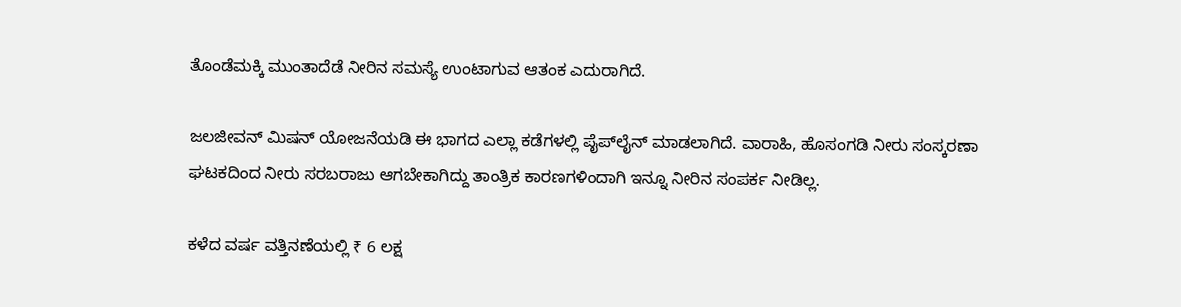ತೊಂಡೆಮಕ್ಕಿ ಮುಂತಾದೆಡೆ ನೀರಿನ ಸಮಸ್ಯೆ ಉಂಟಾಗುವ ಆತಂಕ ಎದುರಾಗಿದೆ.

ಜಲಜೀವನ್‌ ಮಿಷನ್‌ ಯೋಜನೆಯಡಿ ಈ ಭಾಗದ ಎಲ್ಲಾ ಕಡೆಗಳಲ್ಲಿ ಪೈಪ್‌ಲೈನ್‌ ಮಾಡಲಾಗಿದೆ. ವಾರಾಹಿ, ಹೊಸಂಗಡಿ ನೀರು ಸಂಸ್ಕರಣಾ ಘಟಕದಿಂದ ನೀರು ಸರಬರಾಜು ಆಗಬೇಕಾಗಿದ್ದು ತಾಂತ್ರಿಕ ಕಾರಣಗಳಿಂದಾಗಿ ಇನ್ನೂ ನೀರಿನ ಸಂಪರ್ಕ ನೀಡಿಲ್ಲ.

ಕಳೆದ ವರ್ಷ ವತ್ತಿನಣೆಯಲ್ಲಿ ₹ 6 ಲಕ್ಷ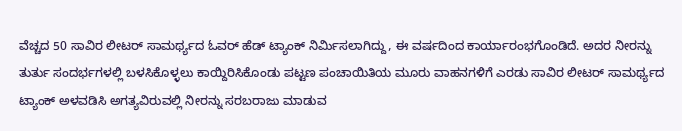ವೆಚ್ಚದ 50 ಸಾವಿರ ಲೀಟರ್‌ ಸಾಮರ್ಥ್ಯದ ಓವರ್‌ ಹೆಡ್‌ ಟ್ಯಾಂಕ್‌ ನಿರ್ಮಿಸಲಾಗಿದ್ದು, ಈ ವರ್ಷದಿಂದ ಕಾರ್ಯಾರಂಭಗೊಂಡಿದೆ. ಅದರ ನೀರನ್ನು ತುರ್ತು ಸಂದರ್ಭಗಳಲ್ಲಿ ಬಳಸಿಕೊಳ್ಳಲು ಕಾಯ್ದಿರಿಸಿಕೊಂಡು ಪಟ್ಟಣ ಪಂಚಾಯಿತಿಯ ಮೂರು ವಾಹನಗಳಿಗೆ ಎರಡು ಸಾವಿರ ಲೀಟರ್‌ ಸಾಮರ್ಥ್ಯದ ಟ್ಯಾಂಕ್‌ ಅಳವಡಿಸಿ ಅಗತ್ಯವಿರುವಲ್ಲಿ ನೀರನ್ನು ಸರಬರಾಜು ಮಾಡುವ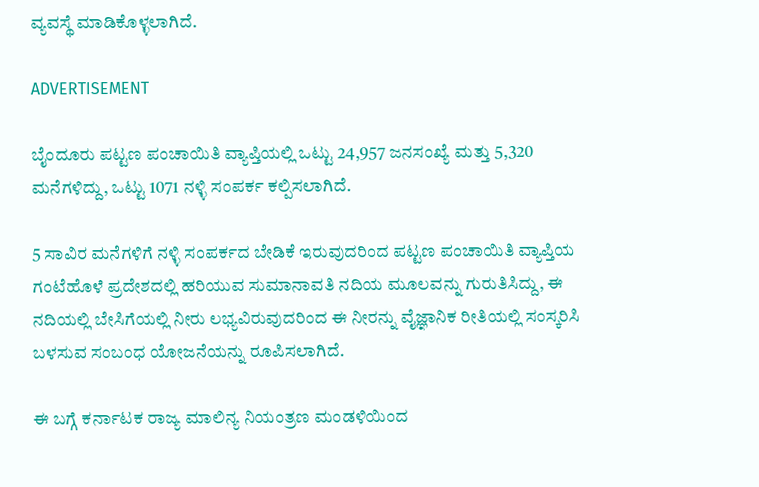ವ್ಯವಸ್ಥೆ ಮಾಡಿಕೊಳ್ಳಲಾಗಿದೆ.

ADVERTISEMENT

ಬೈಂದೂರು ಪಟ್ಟಣ ಪಂಚಾಯಿತಿ ವ್ಯಾಪ್ತಿಯಲ್ಲಿ ಒಟ್ಟು 24,957 ಜನಸಂಖ್ಯೆ ಮತ್ತು 5,320 ಮನೆಗಳಿದ್ದು, ಒಟ್ಟು 1071 ನಳ್ಳಿ ಸಂಪರ್ಕ ಕಲ್ಪಿಸಲಾಗಿದೆ.

5 ಸಾವಿರ ಮನೆಗಳಿಗೆ ನಳ್ಳಿ ಸಂಪರ್ಕದ ಬೇಡಿಕೆ ಇರುವುದರಿಂದ ಪಟ್ಟಣ ಪಂಚಾಯಿತಿ ವ್ಯಾಪ್ತಿಯ ಗಂಟೆಹೊಳೆ ಪ್ರದೇಶದಲ್ಲಿ ಹರಿಯುವ ಸುಮಾನಾವತಿ ನದಿಯ ಮೂಲವನ್ನು ಗುರುತಿಸಿದ್ದು, ಈ ನದಿಯಲ್ಲಿ ಬೇಸಿಗೆಯಲ್ಲಿ ನೀರು ಲಭ್ಯವಿರುವುದರಿಂದ ಈ ನೀರನ್ನು ವೈಜ್ಞಾನಿಕ ರೀತಿಯಲ್ಲಿ ಸಂಸ್ಕರಿಸಿ ಬಳಸುವ ಸಂಬಂಧ ಯೋಜನೆಯನ್ನು ರೂಪಿಸಲಾಗಿದೆ.

ಈ ಬಗ್ಗೆ ಕರ್ನಾಟಕ ರಾಜ್ಯ ಮಾಲಿನ್ಯ ನಿಯಂತ್ರಣ ಮಂಡಳಿಯಿಂದ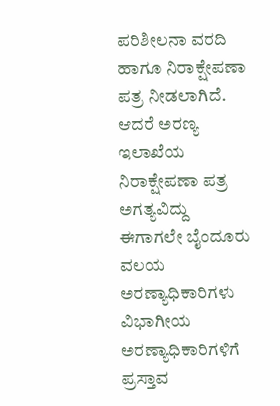ಪರಿಶೀಲನಾ ವರದಿ ಹಾಗೂ ನಿರಾಕ್ಷೇಪಣಾ ಪತ್ರ ನೀಡಲಾಗಿದೆ. ಆದರೆ ಅರಣ್ಯ ಇಲಾಖೆಯ ನಿರಾಕ್ಷೇಪಣಾ ಪತ್ರ ಅಗತ್ಯವಿದ್ದು ಈಗಾಗಲೇ ಬೈಂದೂರು ವಲಯ ಅರಣ್ಯಾಧಿಕಾರಿಗಳು ವಿಭಾಗೀಯ ಅರಣ್ಯಾಧಿಕಾರಿಗಳಿಗೆ ಪ್ರಸ್ತಾವ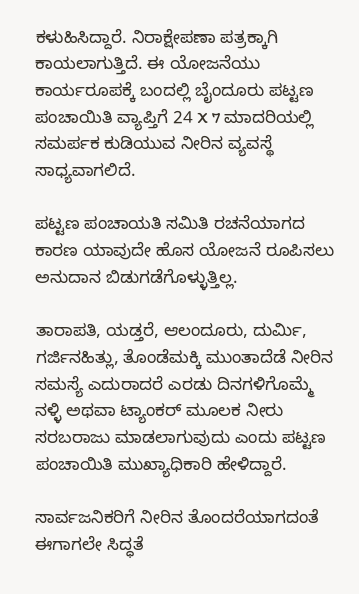ಕಳುಹಿಸಿದ್ದಾರೆ. ನಿರಾಕ್ಷೇಪಣಾ ಪತ್ರಕ್ಕಾಗಿ ಕಾಯಲಾಗುತ್ತಿದೆ. ಈ ಯೋಜನೆಯು ಕಾರ್ಯರೂಪಕ್ಕೆ ಬಂದಲ್ಲಿ ಬೈಂದೂರು ಪಟ್ಟಣ ಪಂಚಾಯಿತಿ ವ್ಯಾಪ್ತಿಗೆ 24 X 7 ಮಾದರಿಯಲ್ಲಿ ಸಮರ್ಪಕ ಕುಡಿಯುವ ನೀರಿನ ವ್ಯವಸ್ಥೆ ಸಾಧ್ಯವಾಗಲಿದೆ.

ಪಟ್ಟಣ ಪಂಚಾಯತಿ ಸಮಿತಿ ರಚನೆಯಾಗದ ಕಾರಣ ಯಾವುದೇ ಹೊಸ ಯೋಜನೆ ರೂಪಿಸಲು ಅನುದಾನ ಬಿಡುಗಡೆಗೊಳ್ಳುತ್ತಿಲ್ಲ.

ತಾರಾಪತಿ, ಯಡ್ತರೆ, ಆಲಂದೂರು, ದುರ್ಮಿ, ಗರ್ಜಿನಹಿತ್ಲು, ತೊಂಡೆಮಕ್ಕಿ ಮುಂತಾದೆಡೆ ನೀರಿನ ಸಮಸ್ಯೆ ಎದುರಾದರೆ ಎರಡು ದಿನಗಳಿಗೊಮ್ಮೆ ನಳ್ಳಿ ಅಥವಾ ಟ್ಯಾಂಕರ್‌ ಮೂಲಕ ನೀರು ಸರಬರಾಜು ಮಾಡಲಾಗುವುದು ಎಂದು ಪಟ್ಟಣ ಪಂಚಾಯಿತಿ ಮುಖ್ಯಾಧಿಕಾರಿ ಹೇಳಿದ್ದಾರೆ.

ಸಾರ್ವಜನಿಕರಿಗೆ ನೀರಿನ ತೊಂದರೆಯಾಗದಂತೆ ಈಗಾಗಲೇ ಸಿದ್ಧತೆ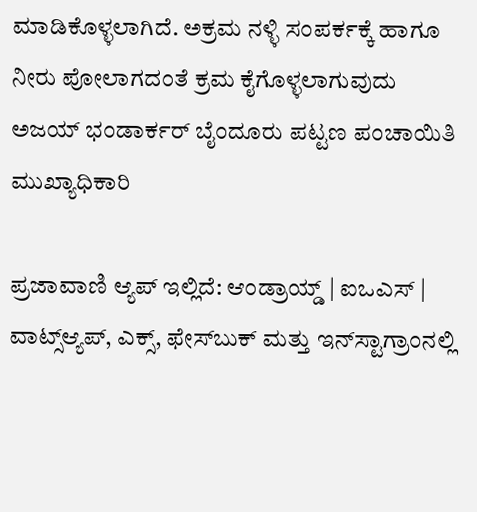ಮಾಡಿಕೊಳ್ಳಲಾಗಿದೆ. ಅಕ್ರಮ ನಳ್ಳಿ ಸಂಪರ್ಕಕ್ಕೆ ಹಾಗೂ ನೀರು ಪೋಲಾಗದಂತೆ ಕ್ರಮ ಕೈಗೊಳ್ಳಲಾಗುವುದು
ಅಜಯ್‌ ಭಂಡಾರ್ಕರ್‌ ಬೈಂದೂರು ಪಟ್ಟಣ ಪಂಚಾಯಿತಿ ಮುಖ್ಯಾಧಿಕಾರಿ

ಪ್ರಜಾವಾಣಿ ಆ್ಯಪ್ ಇಲ್ಲಿದೆ: ಆಂಡ್ರಾಯ್ಡ್ | ಐಒಎಸ್ | ವಾಟ್ಸ್ಆ್ಯಪ್, ಎಕ್ಸ್, ಫೇಸ್‌ಬುಕ್ ಮತ್ತು ಇನ್‌ಸ್ಟಾಗ್ರಾಂನಲ್ಲಿ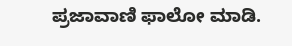ಪ್ರಜಾವಾಣಿ ಫಾಲೋ ಮಾಡಿ.